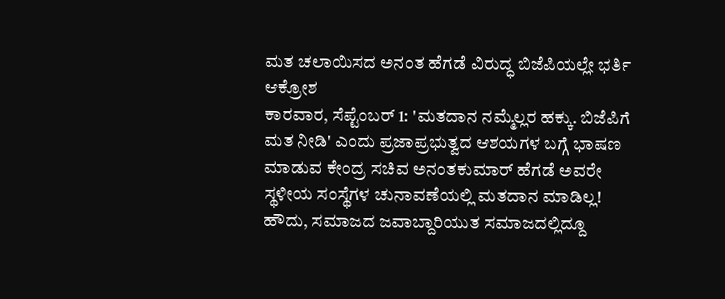ಮತ ಚಲಾಯಿಸದ ಅನಂತ ಹೆಗಡೆ ವಿರುದ್ಧ ಬಿಜೆಪಿಯಲ್ಲೇ ಭರ್ತಿ ಆಕ್ರೋಶ
ಕಾರವಾರ, ಸೆಪ್ಟೆಂಬರ್ 1: 'ಮತದಾನ ನಮ್ಮೆಲ್ಲರ ಹಕ್ಕು. ಬಿಜೆಪಿಗೆ ಮತ ನೀಡಿ' ಎಂದು ಪ್ರಜಾಪ್ರಭುತ್ವದ ಆಶಯಗಳ ಬಗ್ಗೆ ಭಾಷಣ ಮಾಡುವ ಕೇಂದ್ರ ಸಚಿವ ಅನಂತಕುಮಾರ್ ಹೆಗಡೆ ಅವರೇ ಸ್ಥಳೀಯ ಸಂಸ್ಥೆಗಳ ಚುನಾವಣೆಯಲ್ಲಿ ಮತದಾನ ಮಾಡಿಲ್ಲ!
ಹೌದು, ಸಮಾಜದ ಜವಾಬ್ದಾರಿಯುತ ಸಮಾಜದಲ್ಲಿದ್ದೂ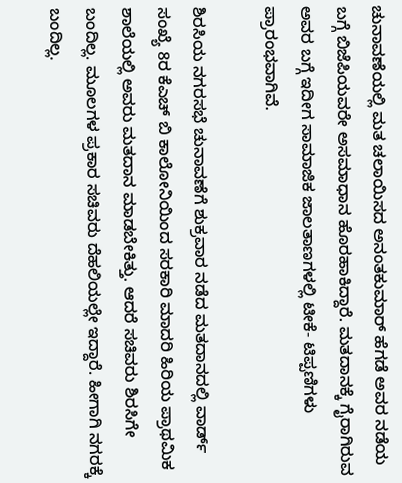ಚುನಾವಣೆಯಲ್ಲಿ ಮತ ಚಲಾಯಿಸದ ಅನಂತಕುಮಾರ್ ಹೆಗಡೆ ಅವರ ನಡೆಯ ಬಗ್ಗೆ ಬಿಜೆಪಿಯವರೇ ಅಸಮಾಧಾನ ಹೊರಹಾಕಿದ್ದಾರೆ. ಮತದಾನಕ್ಕೆ ಗೈರಾಗಿರುವ ಅವರ ಬಗ್ಗೆ ಇದೀಗ ಸಾಮಾಜಿಕ ಜಾಲತಾಣಗಳಲ್ಲಿ ಟೀಕೆ- ಟಿಪ್ಪಣಿಗಳು ಪ್ರಾರಂಭವಾಗಿವೆ.

ಶಿರಸಿಯ ನಗರಸಭೆ ಚುನಾವಣೆಗೆ ಶುಕ್ರವಾರ ನಡೆದ ಮತದಾನದಲ್ಲಿ ವಾರ್ಡ್ ಸಂಖ್ಯೆ 8ರ ಕೆಎಚ್ ಬಿ ಕಾಲೋನಿಯಿಂದ ಸರಕಾರಿ ಮಾದರಿ ಹಿರಿಯ ಪ್ರಾಥಮಿಕ ಶಾಲೆಯಲ್ಲಿ ಅವರು ಮತದಾನ ಮಾಡಬೇಕಿತ್ತು. ಆದರೆ ಸಚಿವರು ಶಿರಸಿಗೇ ಬಂದಿಲ್ಲ. ಮೂಲಗಳ ಪ್ರಕಾರ ಸಚಿವರು ದೆಹಲಿಯಲ್ಲೇ ಇದ್ದಾರೆ. ಹೀಗಾಗಿ ನಗರಕ್ಕೆ ಬಂದಿಲ್ಲ.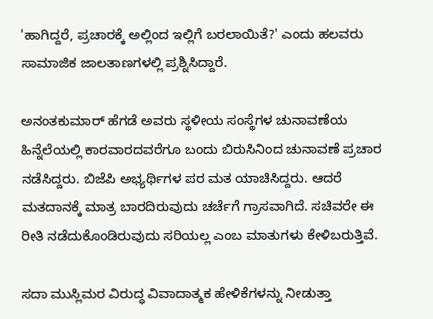'ಹಾಗಿದ್ದರೆ, ಪ್ರಚಾರಕ್ಕೆ ಅಲ್ಲಿಂದ ಇಲ್ಲಿಗೆ ಬರಲಾಯಿತೆ?' ಎಂದು ಹಲವರು ಸಾಮಾಜಿಕ ಜಾಲತಾಣಗಳಲ್ಲಿ ಪ್ರಶ್ನಿಸಿದ್ದಾರೆ.

ಅನಂತಕುಮಾರ್ ಹೆಗಡೆ ಅವರು ಸ್ಥಳೀಯ ಸಂಸ್ಥೆಗಳ ಚುನಾವಣೆಯ ಹಿನ್ನೆಲೆಯಲ್ಲಿ ಕಾರವಾರದವರೆಗೂ ಬಂದು ಬಿರುಸಿನಿಂದ ಚುನಾವಣೆ ಪ್ರಚಾರ ನಡೆಸಿದ್ದರು. ಬಿಜೆಪಿ ಅಭ್ಯರ್ಥಿಗಳ ಪರ ಮತ ಯಾಚಿಸಿದ್ದರು. ಆದರೆ ಮತದಾನಕ್ಕೆ ಮಾತ್ರ ಬಾರದಿರುವುದು ಚರ್ಚೆಗೆ ಗ್ರಾಸವಾಗಿದೆ. ಸಚಿವರೇ ಈ ರೀತಿ ನಡೆದುಕೊಂಡಿರುವುದು ಸರಿಯಲ್ಲ ಎಂಬ ಮಾತುಗಳು ಕೇಳಿಬರುತ್ತಿವೆ.

ಸದಾ ಮುಸ್ಲಿಮರ ವಿರುದ್ಧ ವಿವಾದಾತ್ಮಕ ಹೇಳಿಕೆಗಳನ್ನು ನೀಡುತ್ತಾ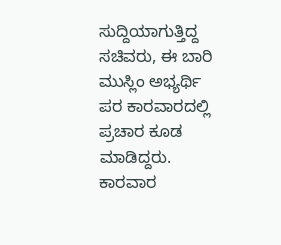ಸುದ್ದಿಯಾಗುತ್ತಿದ್ದ ಸಚಿವರು, ಈ ಬಾರಿ ಮುಸ್ಲಿಂ ಅಭ್ಯರ್ಥಿ ಪರ ಕಾರವಾರದಲ್ಲಿ ಪ್ರಚಾರ ಕೂಡ ಮಾಡಿದ್ದರು. ಕಾರವಾರ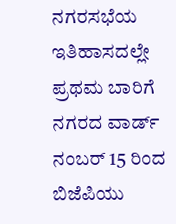ನಗರಸಭೆಯ ಇತಿಹಾಸದಲ್ಲೇ ಪ್ರಥಮ ಬಾರಿಗೆ ನಗರದ ವಾರ್ಡ್ ನಂಬರ್ 15 ರಿಂದ ಬಿಜೆಪಿಯು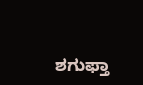ಶಗುಫ್ತಾ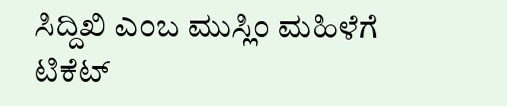ಸಿದ್ದಿಖಿ ಎಂಬ ಮುಸ್ಲಿಂ ಮಹಿಳೆಗೆ ಟಿಕೆಟ್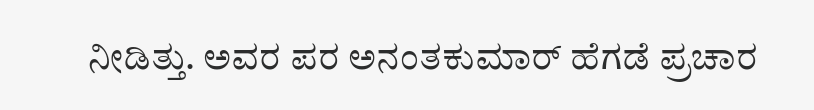ನೀಡಿತ್ತು. ಅವರ ಪರ ಅನಂತಕುಮಾರ್ ಹೆಗಡೆ ಪ್ರಚಾರ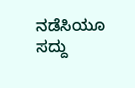ನಡೆಸಿಯೂ ಸದ್ದು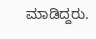ಮಾಡಿದ್ದರು.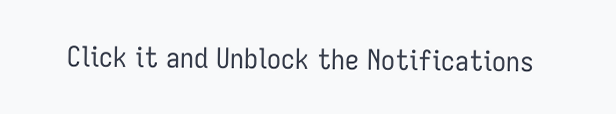Click it and Unblock the Notifications